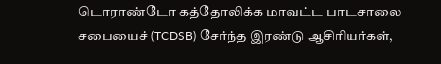டொராண்டோ கத்தோலிக்க மாவட்ட பாடசாலை சபையைச் (TCDSB) சேர்ந்த இரண்டு ஆசிரியர்கள்,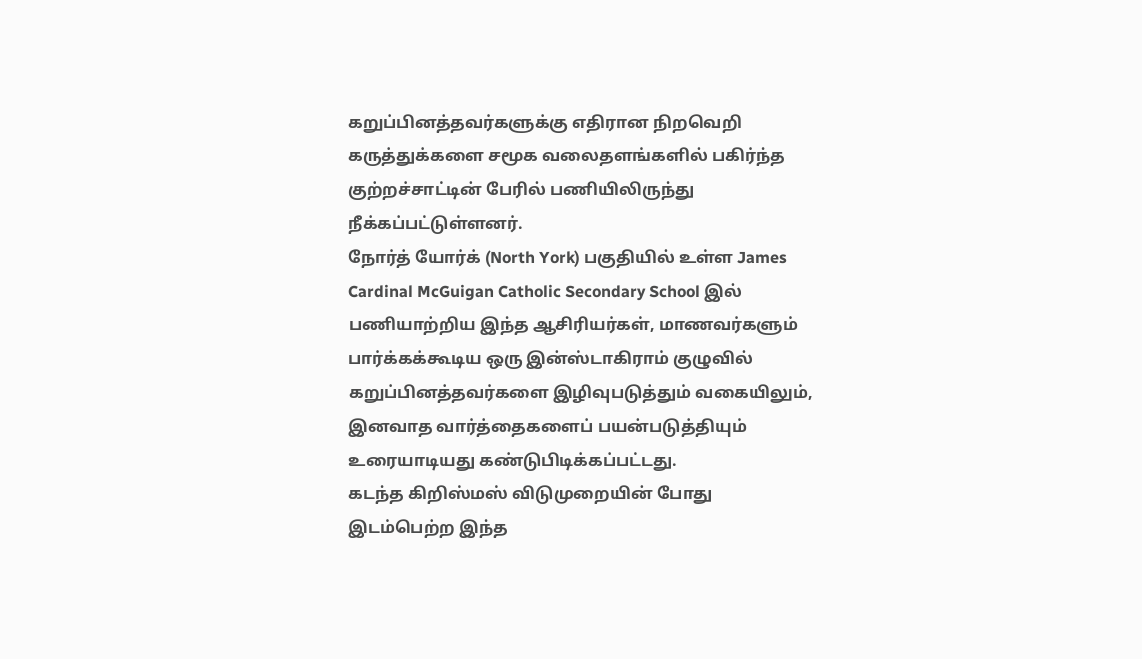கறுப்பினத்தவர்களுக்கு எதிரான நிறவெறி கருத்துக்களை சமூக வலைதளங்களில் பகிர்ந்த குற்றச்சாட்டின் பேரில் பணியிலிருந்து நீக்கப்பட்டுள்ளனர்.
நோர்த் யோர்க் (North York) பகுதியில் உள்ள James Cardinal McGuigan Catholic Secondary School இல் பணியாற்றிய இந்த ஆசிரியர்கள், மாணவர்களும் பார்க்கக்கூடிய ஒரு இன்ஸ்டாகிராம் குழுவில் கறுப்பினத்தவர்களை இழிவுபடுத்தும் வகையிலும், இனவாத வார்த்தைகளைப் பயன்படுத்தியும் உரையாடியது கண்டுபிடிக்கப்பட்டது.
கடந்த கிறிஸ்மஸ் விடுமுறையின் போது இடம்பெற்ற இந்த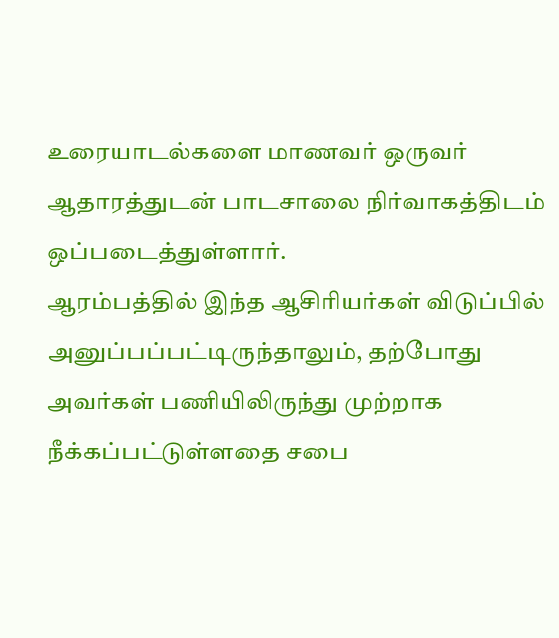உரையாடல்களை மாணவர் ஒருவர் ஆதாரத்துடன் பாடசாலை நிர்வாகத்திடம் ஒப்படைத்துள்ளார்.
ஆரம்பத்தில் இந்த ஆசிரியர்கள் விடுப்பில் அனுப்பப்பட்டிருந்தாலும், தற்போது அவர்கள் பணியிலிருந்து முற்றாக நீக்கப்பட்டுள்ளதை சபை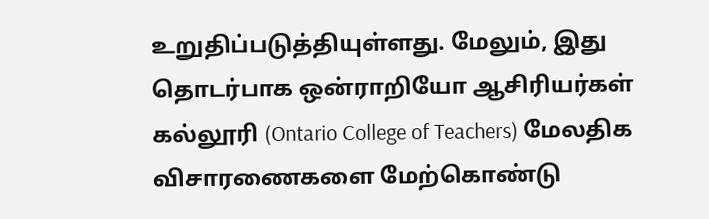உறுதிப்படுத்தியுள்ளது. மேலும், இது தொடர்பாக ஒன்ராறியோ ஆசிரியர்கள் கல்லூரி (Ontario College of Teachers) மேலதிக விசாரணைகளை மேற்கொண்டு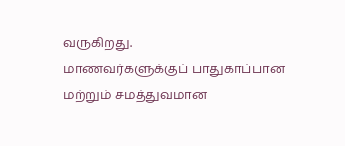வருகிறது.
மாணவர்களுக்குப் பாதுகாப்பான மற்றும் சமத்துவமான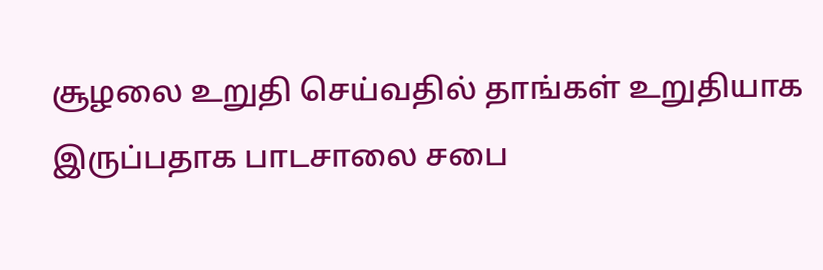சூழலை உறுதி செய்வதில் தாங்கள் உறுதியாக இருப்பதாக பாடசாலை சபை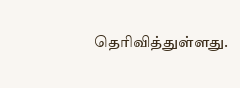தெரிவித்துள்ளது.